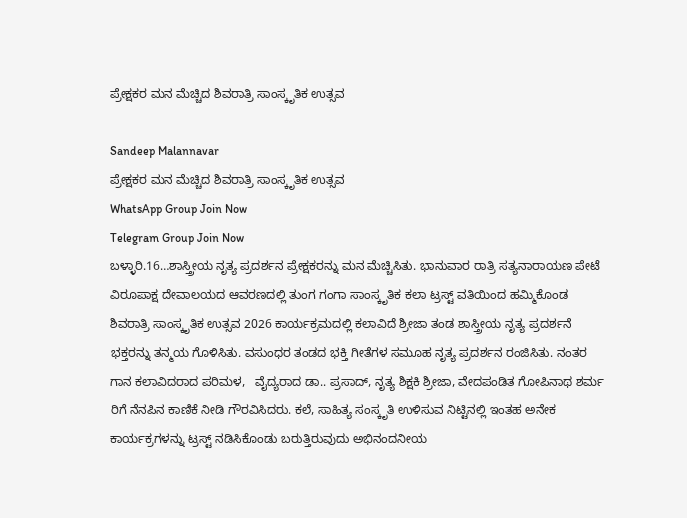ಪ್ರೇಕ್ಷಕರ ಮನ ಮೆಚ್ಚಿದ ಶಿವರಾತ್ರಿ ಸಾಂಸ್ಕೃತಿಕ ಉತ್ಸವ

Sandeep Malannavar
ಪ್ರೇಕ್ಷಕರ ಮನ ಮೆಚ್ಚಿದ ಶಿವರಾತ್ರಿ ಸಾಂಸ್ಕೃತಿಕ ಉತ್ಸವ
WhatsApp Group Join Now
Telegram Group Join Now
ಬಳ್ಳಾರಿ.16…ಶಾಸ್ತ್ರೀಯ ನೃತ್ಯ ಪ್ರದರ್ಶನ ಪ್ರೇಕ್ಷಕರನ್ನು ಮನ ಮೆಚ್ಚಿಸಿತು. ಭಾನುವಾರ ರಾತ್ರಿ ಸತ್ಯನಾರಾಯಣ ಪೇಟೆ ವಿರೂಪಾಕ್ಷ ದೇವಾಲಯದ ಆವರಣದಲ್ಲಿ ತುಂಗ ಗಂಗಾ ಸಾಂಸ್ಕೃತಿಕ ಕಲಾ ಟ್ರಸ್ಟ್ ವತಿಯಿಂದ ಹಮ್ಮಿಕೊಂಡ ಶಿವರಾತ್ರಿ ಸಾಂಸ್ಕೃತಿಕ ಉತ್ಸವ 2026 ಕಾರ್ಯಕ್ರಮದಲ್ಲಿ ಕಲಾವಿದೆ ಶ್ರೀಜಾ ತಂಡ ಶಾಸ್ತ್ರೀಯ ನೃತ್ಯ ಪ್ರದರ್ಶನೆ ಭಕ್ತರನ್ನು ತನ್ಮಯ ಗೊಳಿಸಿತು. ವಸುಂಧರ ತಂಡದ ಭಕ್ತಿ ಗೀತೆಗಳ ಸಮೂಹ ನೃತ್ಯ ಪ್ರದರ್ಶನ ರಂಜಿಸಿತು. ನಂತರ ಗಾನ ಕಲಾವಿದರಾದ ಪರಿಮಳ,   ವೈದ್ಯರಾದ ಡಾ.. ಪ್ರಸಾದ್, ನೃತ್ಯ ಶಿಕ್ಷಕಿ ಶ್ರೀಜಾ, ವೇದಪಂಡಿತ ಗೋಪಿನಾಥ ಶರ್ಮ ರಿಗೆ ನೆನಪಿನ ಕಾಣಿಕೆ ನೀಡಿ ಗೌರವಿಸಿದರು. ಕಲೆ, ಸಾಹಿತ್ಯ ಸಂಸ್ಕೃತಿ ಉಳಿಸುವ ನಿಟ್ಟಿನಲ್ಲಿ ಇಂತಹ ಅನೇಕ ಕಾರ್ಯಕ್ರಗಳನ್ನು ಟ್ರಸ್ಟ್ ನಡಿಸಿಕೊಂಡು ಬರುತ್ತಿರುವುದು ಅಭಿನಂದನೀಯ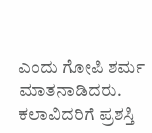ಎಂದು ಗೋಪಿ ಶರ್ಮ ಮಾತನಾಡಿದರು. ಕಲಾವಿದರಿಗೆ ಪ್ರಶಸ್ತಿ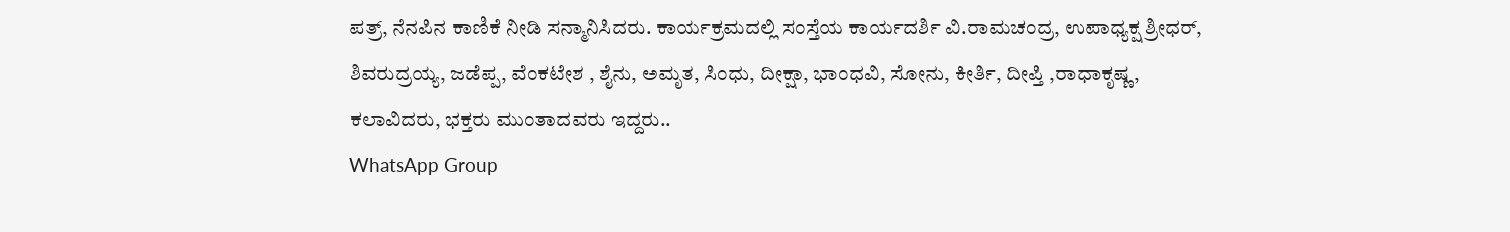ಪತ್ರ್, ನೆನಪಿನ ಕಾಣಿಕೆ ನೀಡಿ ಸನ್ಮಾನಿಸಿದರು. ಕಾರ್ಯಕ್ರಮದಲ್ಲಿ ಸಂಸ್ತೆಯ ಕಾರ್ಯದರ್ಶಿ ವಿ.ರಾಮಚಂದ್ರ, ಉಪಾಧ್ಯಕ್ಷ ಶ್ರೀಧರ್, ಶಿವರುದ್ರಯ್ಯ, ಜಡೆಪ್ಪ, ವೆಂಕಟೇಶ , ಶೈನು, ಅಮೃತ, ಸಿಂಧು, ದೀಕ್ಷಾ, ಭಾಂಧವಿ, ಸೋನು, ಕೀರ್ತಿ, ದೀಪ್ತಿ ,ರಾಧಾಕೃಷ್ಣ, ಕಲಾವಿದರು, ಭಕ್ತರು ಮುಂತಾದವರು ಇದ್ದರು..
WhatsApp Group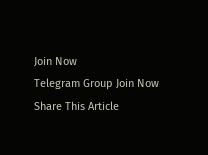Join Now
Telegram Group Join Now
Share This Article